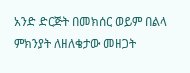አንድ ድርጅት በመክሰር ወይም በልላ ምክንያት ለዘለቄታው መዘጋት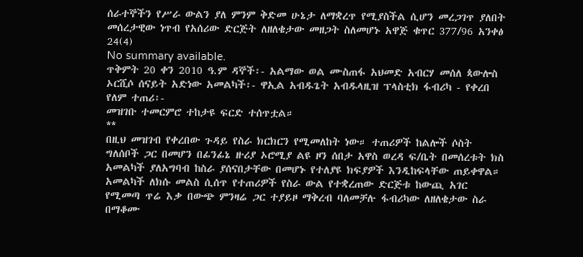ሰራተኞችን የሥራ ውልን ያለ ምንም ቅድመ ሁኔታ ለማቋረጥ የሚያስችል ሲሆን መረጋገጥ ያለበት መሰረታዊው ነጥብ የአሰሪው ድርጅት ለዘለቄታው መዘጋት ስለመሆኑ አዋጅ ቁጥር 377/96 አንቀፅ 24(4)
No summary available.
ጥቅምት 20 ቀን 2010 ዓ.ም ዳኞች፡- አልማው ወል ሙስጠፋ አህመድ አብርሃ መሰለ ጳውሎስ ኦርሺሶ ሰናይት አድነው አመልካች፡- ዋኢል አብዱጌት አብዱላዚዝ ፕላስቲክ ፋብሪካ - የቀረበ የለም ተጠሪ፡-
መዝገቡ ተመርምሮ ተከታዩ ፍርድ ተሰጥቷል።
**
በዚህ መዝገብ የቀረበው ጉዳይ የስራ ክርክርን የሚመለከት ነው። ተጠሪዎች ከልሎች ሶስት ግለሰቦች ጋር በመሆን በፊንፊኔ ዙሪያ ኦሮሚያ ልዩ ዞን ሰበታ አዋስ ወረዳ ፍ/ቤት በመሰረቱት ክስ አመልካች ያለአግባብ ከስራ ያሰናበታቸው በመሆኑ የተለያዩ ክፍያዎች እንዲከፍላቸው ጠይቀዋል። አመልካች ለክሱ መልስ ሲሰጥ የተጠሪዎች የስራ ውል የተቋረጠው ድርጅቱ ከውጪ አገር የሚመጣ ጥሬ እቃ በውጭ ምንዛሬ ጋር ተያይዞ ማቅረብ ባለመቻሉ ፋብሪካው ለዘለቄታው ስራ በማቆሙ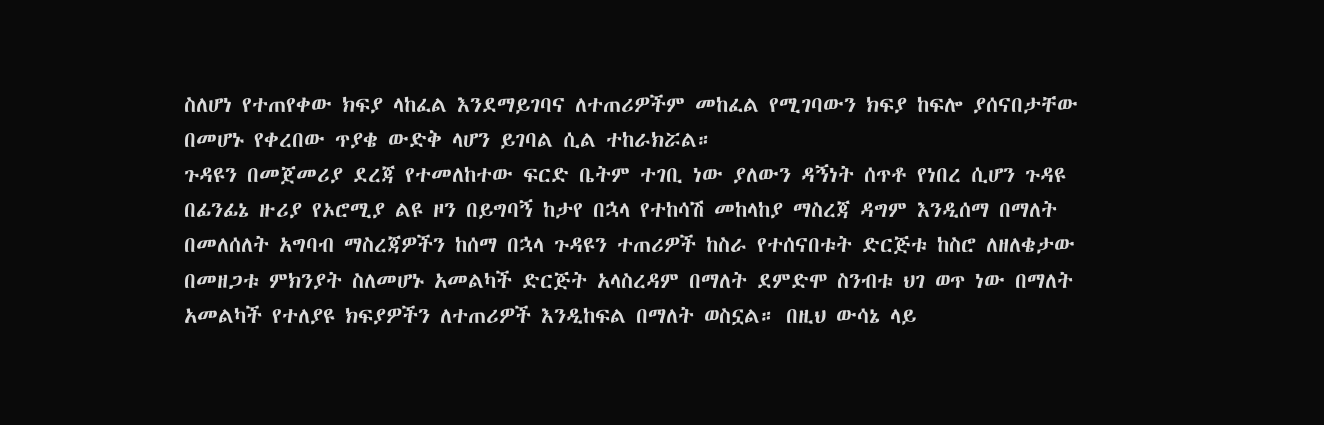ስለሆነ የተጠየቀው ክፍያ ላከፈል እንደማይገባና ለተጠሪዎችም መከፈል የሚገባውን ክፍያ ከፍሎ ያሰናበታቸው በመሆኑ የቀረበው ጥያቄ ውድቅ ላሆን ይገባል ሲል ተከራክሯል።
ጉዳዩን በመጀመሪያ ደረጃ የተመለከተው ፍርድ ቤትም ተገቢ ነው ያለውን ዳኝነት ሰጥቶ የነበረ ሲሆን ጉዳዩ በፊንፊኔ ዙሪያ የኦሮሚያ ልዩ ዞን በይግባኝ ከታየ በኋላ የተከሳሽ መከላከያ ማስረጃ ዳግም እንዲሰማ በማለት በመለሰለት አግባብ ማስረጃዎችን ከሰማ በኋላ ጉዳዩን ተጠሪዎች ከስራ የተሰናበቱት ድርጅቱ ከስሮ ለዘለቄታው በመዘጋቱ ምክንያት ስለመሆኑ አመልካች ድርጅት አላስረዳም በማለት ደምድሞ ስንብቱ ህገ ወጥ ነው በማለት አመልካች የተለያዩ ክፍያዎችን ለተጠሪዎች እንዲከፍል በማለት ወስኗል። በዚህ ውሳኔ ላይ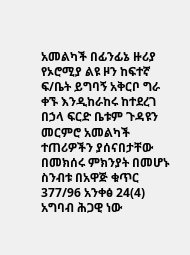አመልካች በፊንፊኔ ዙሪያ የኦሮሚያ ልዩ ዞን ከፍተኛ ፍ/ቤት ይግባኝ አቅርቦ ግራ ቀኙ እንዲከራከሩ ከተደረገ በኃላ ፍርድ ቤቱም ጉዳዩን መርምሮ አመልካች ተጠሪዎችን ያሰናበታቸው በመክሰሩ ምክንያት በመሆኑ ስንብቱ በአዋጅ ቁጥር 377/96 አንቀፅ 24(4) አግባብ ሕጋዊ ነው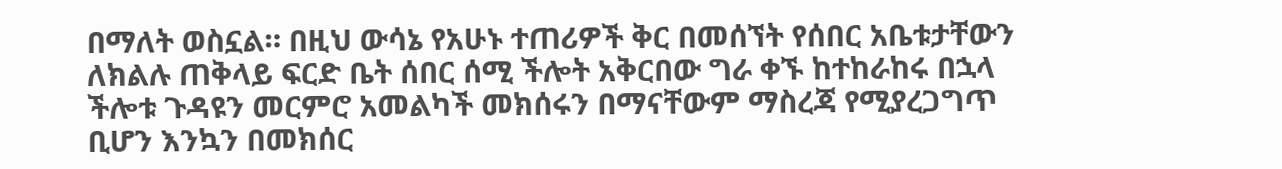በማለት ወስኗል። በዚህ ውሳኔ የአሁኑ ተጠሪዎች ቅር በመሰኘት የሰበር አቤቱታቸውን ለክልሉ ጠቅላይ ፍርድ ቤት ሰበር ሰሚ ችሎት አቅርበው ግራ ቀኙ ከተከራከሩ በኋላ ችሎቱ ጉዳዩን መርምሮ አመልካች መክሰሩን በማናቸውም ማስረጃ የሚያረጋግጥ ቢሆን እንኳን በመክሰር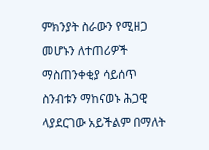ምክንያት ስራውን የሚዘጋ መሆኑን ለተጠሪዎች ማስጠንቀቂያ ሳይሰጥ ስንብቱን ማከናወኑ ሕጋዊ ላያደርገው አይችልም በማለት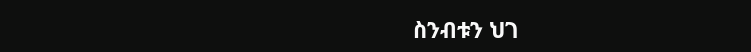ስንብቱን ህገ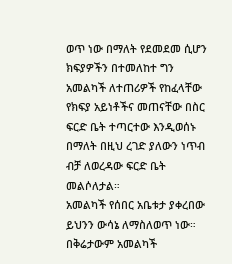ወጥ ነው በማለት የደመደመ ሲሆን ክፍያዎችን በተመለከተ ግን አመልካች ለተጠሪዎች የከፈላቸው የክፍያ አይነቶችና መጠናቸው በስር ፍርድ ቤት ተጣርተው እንዲወሰኑ በማለት በዚህ ረገድ ያለውን ነጥብ ብቻ ለወረዳው ፍርድ ቤት መልሶለታል።
አመልካች የሰበር አቤቱታ ያቀረበው ይህንን ውሳኔ ለማስለወጥ ነው። በቅሬታውም አመልካች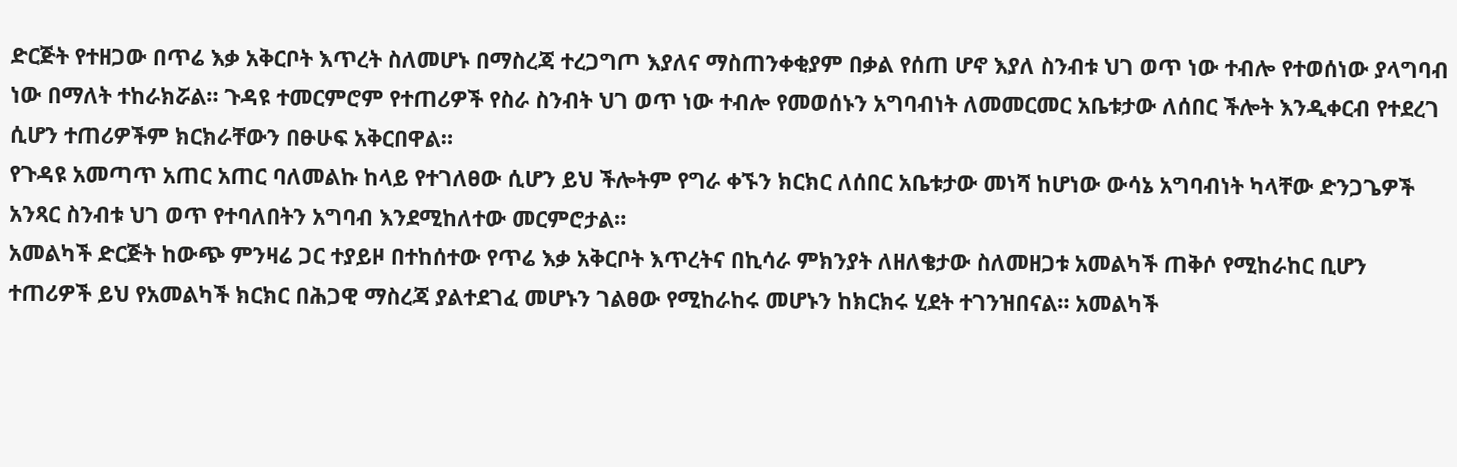ድርጅት የተዘጋው በጥሬ እቃ አቅርቦት እጥረት ስለመሆኑ በማስረጃ ተረጋግጦ እያለና ማስጠንቀቂያም በቃል የሰጠ ሆኖ እያለ ስንብቱ ህገ ወጥ ነው ተብሎ የተወሰነው ያላግባብ ነው በማለት ተከራክሯል። ጉዳዩ ተመርምሮም የተጠሪዎች የስራ ስንብት ህገ ወጥ ነው ተብሎ የመወሰኑን አግባብነት ለመመርመር አቤቱታው ለሰበር ችሎት እንዲቀርብ የተደረገ ሲሆን ተጠሪዎችም ክርክራቸውን በፁሁፍ አቅርበዋል።
የጉዳዩ አመጣጥ አጠር አጠር ባለመልኩ ከላይ የተገለፀው ሲሆን ይህ ችሎትም የግራ ቀኙን ክርክር ለሰበር አቤቱታው መነሻ ከሆነው ውሳኔ አግባብነት ካላቸው ድንጋጌዎች አንጻር ስንብቱ ህገ ወጥ የተባለበትን አግባብ እንደሚከለተው መርምሮታል።
አመልካች ድርጅት ከውጭ ምንዛሬ ጋር ተያይዞ በተከሰተው የጥሬ እቃ አቅርቦት እጥረትና በኪሳራ ምክንያት ለዘለቄታው ስለመዘጋቱ አመልካች ጠቅሶ የሚከራከር ቢሆን ተጠሪዎች ይህ የአመልካች ክርክር በሕጋዊ ማስረጃ ያልተደገፈ መሆኑን ገልፀው የሚከራከሩ መሆኑን ከክርክሩ ሂደት ተገንዝበናል። አመልካች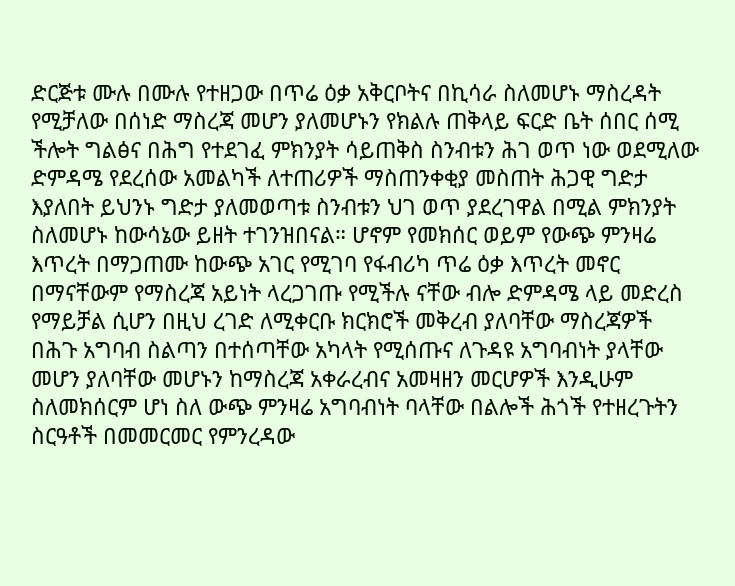ድርጅቱ ሙሉ በሙሉ የተዘጋው በጥሬ ዕቃ አቅርቦትና በኪሳራ ስለመሆኑ ማስረዳት የሚቻለው በሰነድ ማስረጃ መሆን ያለመሆኑን የክልሉ ጠቅላይ ፍርድ ቤት ሰበር ሰሚ ችሎት ግልፅና በሕግ የተደገፈ ምክንያት ሳይጠቅስ ስንብቱን ሕገ ወጥ ነው ወደሚለው ድምዳሜ የደረሰው አመልካች ለተጠሪዎች ማስጠንቀቂያ መስጠት ሕጋዊ ግድታ እያለበት ይህንኑ ግድታ ያለመወጣቱ ስንብቱን ህገ ወጥ ያደረገዋል በሚል ምክንያት ስለመሆኑ ከውሳኔው ይዘት ተገንዝበናል። ሆኖም የመክሰር ወይም የውጭ ምንዛሬ እጥረት በማጋጠሙ ከውጭ አገር የሚገባ የፋብሪካ ጥሬ ዕቃ እጥረት መኖር በማናቸውም የማስረጃ አይነት ላረጋገጡ የሚችሉ ናቸው ብሎ ድምዳሜ ላይ መድረስ የማይቻል ሲሆን በዚህ ረገድ ለሚቀርቡ ክርክሮች መቅረብ ያለባቸው ማስረጃዎች በሕጉ አግባብ ስልጣን በተሰጣቸው አካላት የሚሰጡና ለጉዳዩ አግባብነት ያላቸው መሆን ያለባቸው መሆኑን ከማስረጃ አቀራረብና አመዛዘን መርሆዎች እንዲሁም ስለመክሰርም ሆነ ስለ ውጭ ምንዛሬ አግባብነት ባላቸው በልሎች ሕጎች የተዘረጉትን ስርዓቶች በመመርመር የምንረዳው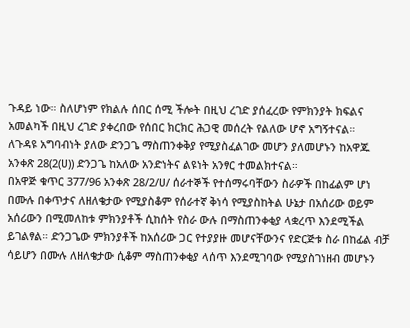ጉዳይ ነው። ስለሆነም የክልሉ ሰበር ሰሚ ችሎት በዚህ ረገድ ያሰፈረው የምክንያት ክፍልና አመልካች በዚህ ረገድ ያቀረበው የሰበር ክርክር ሕጋዊ መሰረት የልለው ሆኖ አግኝተናል።
ለጉዳዩ አግባብነት ያለው ድንጋጌ ማስጠንቀቅያ የሚያስፈልገው መሆን ያለመሆኑን ከአዋጁ አንቀጽ 28(2(ሀ)) ድንጋጌ ከአለው አንድነትና ልዩነት አንፃር ተመልክተናል።
በአዋጅ ቁጥር 377/96 አንቀጽ 28/2/ሀ/ ሰራተኞች የተሰማሩባቸውን ስራዎች በከፊልም ሆነ በሙሉ በቀጥታና ለዘለቄታው የሚያስቆም የሰራተኛ ቅነሳ የሚያስከትል ሁኔታ በአሰሪው ወይም አሰሪውን በሚመለከቱ ምክንያቶች ሲከሰት የስራ ውሉ በማስጠንቀቂያ ላቋረጥ እንደሚችል ይገልፃል። ድንጋጌው ምክንያቶች ከአሰሪው ጋር የተያያዙ መሆናቸውንና የድርጅቱ ስራ በከፊል ብቻ ሳይሆን በሙሉ ለዘለቄታው ሲቆም ማስጠንቀቂያ ላሰጥ እንደሚገባው የሚያስገነዘብ መሆኑን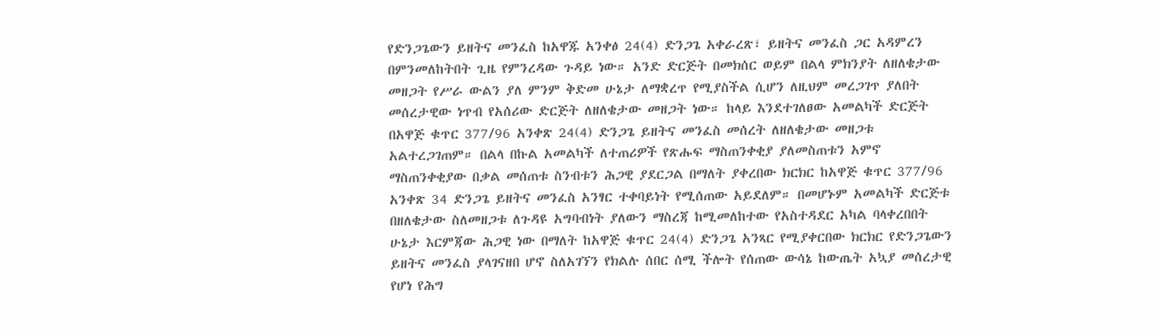የድንጋጌውን ይዘትና መንፈስ ከአዋጁ አንቀፅ 24(4) ድንጋጌ አቀራረጽ፣ ይዘትና መንፈስ ጋር አዳምረን በምንመለከትበት ጊዜ የምንረዳው ጉዳይ ነው። አንድ ድርጅት በመክሰር ወይም በልላ ምክንያት ለዘለቄታው መዘጋት የሥራ ውልን ያለ ምንም ቅድመ ሁኔታ ለማቋረጥ የሚያስችል ሲሆን ለዚህም መረጋገጥ ያለበት መሰረታዊው ነጥብ የአሰሪው ድርጅት ለዘለቄታው መዘጋት ነው። ከላይ እንደተገለፀው አመልካች ድርጅት በአዋጅ ቁጥር 377/96 አንቀጽ 24(4) ድንጋጌ ይዘትና መንፈስ መሰረት ለዘለቄታው መዘጋቱ አልተረጋገጠም። በልላ በኩል አመልካች ለተጠሪዎች የጽሑፍ ማስጠንቀቂያ ያለመስጠቱን አምኖ ማስጠንቀቂያው በቃል መሰጠቱ ስንብቱን ሕጋዊ ያደርጋል በማለት ያቀረበው ክርክር ከአዋጅ ቁጥር 377/96 አንቀጽ 34 ድንጋጌ ይዘትና መንፈስ አንፃር ተቀባይነት የሚሰጠው አይደለም። በመሆኑም አመልካች ድርጅቱ በዘለቄታው ስለመዘጋቱ ለጉዳዩ አግባብነት ያለውን ማስረጃ ከሚመለከተው የአስተዳደር አካል ባላቀረበበት ሁኔታ እርምጃው ሕጋዊ ነው በማለት ከአዋጅ ቁጥር 24(4) ድንጋጌ አንጻር የሚያቀርበው ክርክር የድንጋጌውን ይዘትና መንፈስ ያላገናዘበ ሆኖ ስለአገኘን የክልሉ ሰበር ሰሚ ችሎት የሰጠው ውሳኔ ከውጤት አኳያ መሰረታዊ የሆነ የሕግ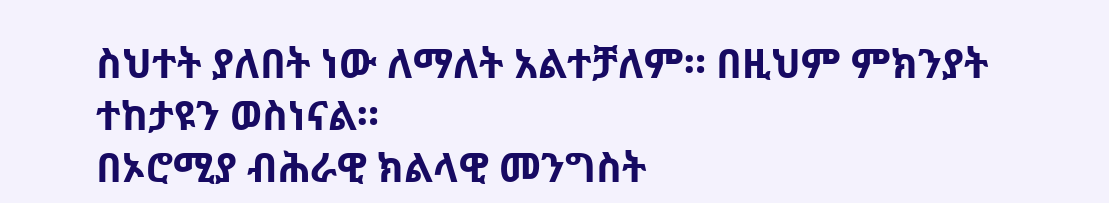ስህተት ያለበት ነው ለማለት አልተቻለም። በዚህም ምክንያት ተከታዩን ወስነናል።
በኦሮሚያ ብሕራዊ ክልላዊ መንግስት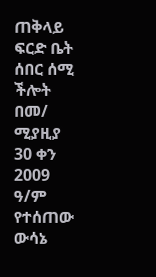ጠቅላይ ፍርድ ቤት ሰበር ሰሚ ችሎት በመ/ ሚያዚያ 30 ቀን 2009 ዓ/ም የተሰጠው ውሳኔ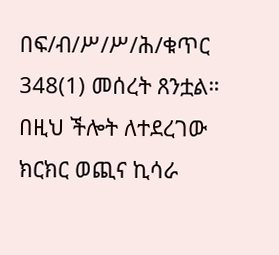በፍ/ብ/ሥ/ሥ/ሕ/ቁጥር 348(1) መሰረት ጸንቷል።
በዚህ ችሎት ለተደረገው ክርክር ወጪና ኪሳራ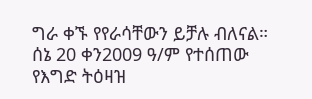ግራ ቀኙ የየራሳቸውን ይቻሉ ብለናል።
ሰኔ 20 ቀን2009 ዓ/ም የተሰጠው የእግድ ትዕዛዝ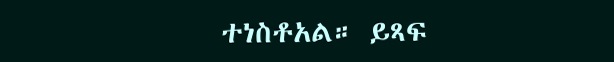ተነስቶአል። ይጻፍ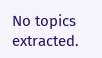No topics extracted.